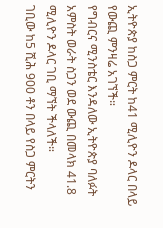ኢትዮጵያ ከስጋ ምርት ከ41 ሚሊዮን ዶላር በላይ የውጪ ምንዛሬ አገኘች።
የግብርና ሚንስቴር እንዳለው ኢትዮጵያ ባለፉት አምስት ወራት ስጋን ወደ ውጪ በመላክ 41.8 ሚሊዮን ዶላር ገቢ ማኘት ችላለች።
ገቢው ከ5 ሺሕ 900 ቶን በላይ የስጋ ምርትን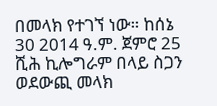በመላክ የተገኘ ነው። ከሰኔ 30 2014 ዓ.ም. ጀምሮ 25 ሺሕ ኪሎግራም በላይ ስጋን ወደውጪ መላክ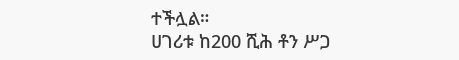ተችሏል።
ሀገሪቱ ከ200 ሺሕ ቶን ሥጋ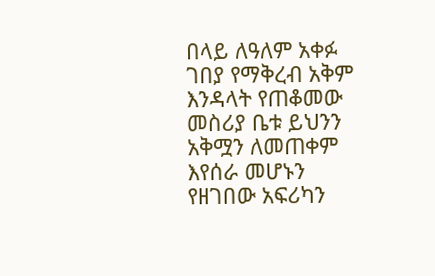በላይ ለዓለም አቀፉ ገበያ የማቅረብ አቅም እንዳላት የጠቆመው መስሪያ ቤቱ ይህንን አቅሟን ለመጠቀም እየሰራ መሆኑን የዘገበው አፍሪካን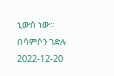ኒውስ ነው።
በሳምሶን ገድሉ
2022-12-20